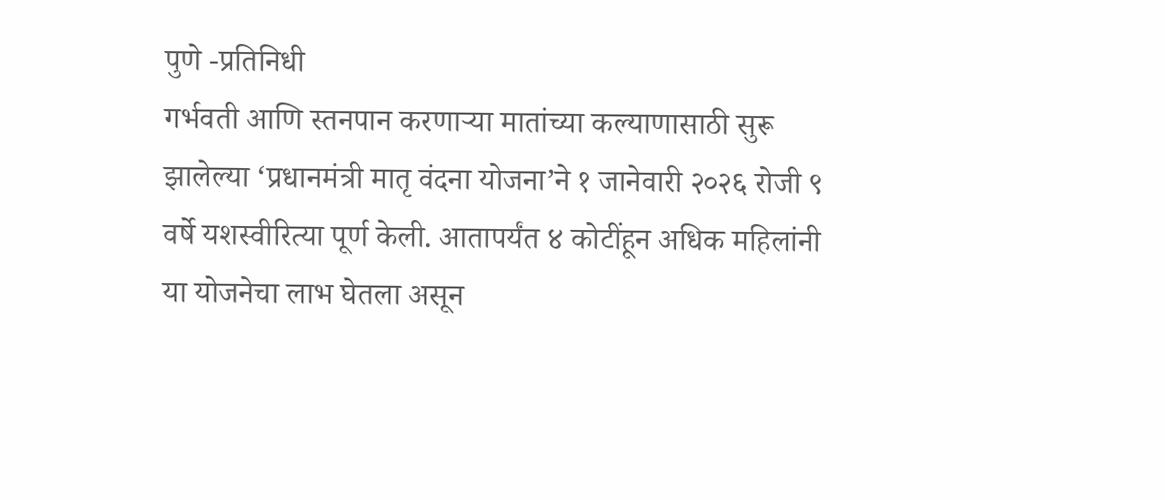पुणे -प्रतिनिधी
गर्भवती आणि स्तनपान करणाऱ्या मातांच्या कल्याणासाठी सुरू झालेल्या ‘प्रधानमंत्री मातृ वंदना योजना’ने १ जानेवारी २०२६ रोजी ९ वर्षे यशस्वीरित्या पूर्ण केली. आतापर्यंत ४ कोटींहून अधिक महिलांनी या योजनेचा लाभ घेतला असून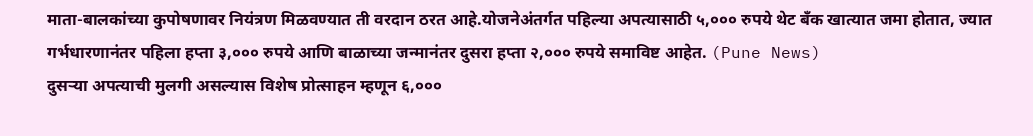माता-बालकांच्या कुपोषणावर नियंत्रण मिळवण्यात ती वरदान ठरत आहे.योजनेअंतर्गत पहिल्या अपत्यासाठी ५,००० रुपये थेट बँक खात्यात जमा होतात, ज्यात गर्भधारणानंतर पहिला हप्ता ३,००० रुपये आणि बाळाच्या जन्मानंतर दुसरा हप्ता २,००० रुपये समाविष्ट आहेत. (Pune News)
दुसऱ्या अपत्याची मुलगी असल्यास विशेष प्रोत्साहन म्हणून ६,०००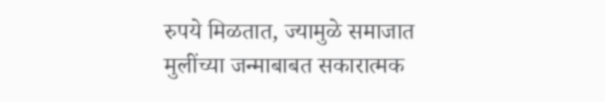रुपये मिळतात, ज्यामुळे समाजात मुलींच्या जन्माबाबत सकारात्मक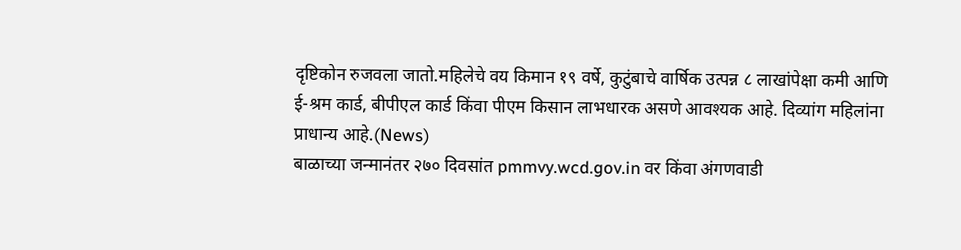दृष्टिकोन रुजवला जातो.महिलेचे वय किमान १९ वर्षे, कुटुंबाचे वार्षिक उत्पन्न ८ लाखांपेक्षा कमी आणि ई-श्रम कार्ड, बीपीएल कार्ड किंवा पीएम किसान लाभधारक असणे आवश्यक आहे. दिव्यांग महिलांना प्राधान्य आहे.(News)
बाळाच्या जन्मानंतर २७० दिवसांत pmmvy.wcd.gov.in वर किंवा अंगणवाडी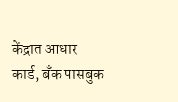केंद्रात आधार कार्ड, बँक पासबुक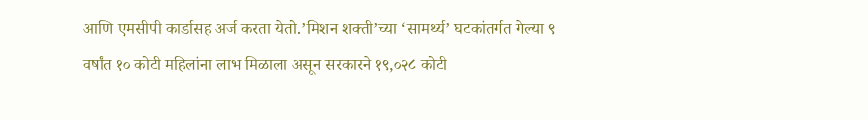आणि एमसीपी कार्डासह अर्ज करता येतो.’मिशन शक्ती’च्या ‘सामर्थ्य’ घटकांतर्गत गेल्या ९ वर्षांत १० कोटी महिलांना लाभ मिळाला असून सरकारने १९,०२८ कोटी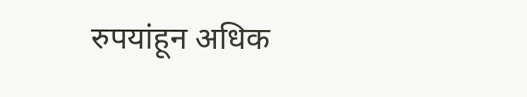रुपयांहून अधिक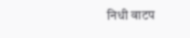निधी वाटप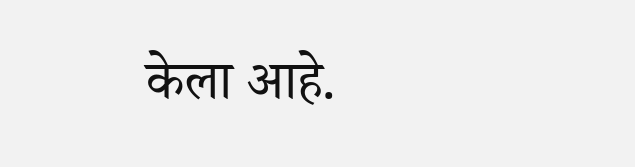केला आहे.